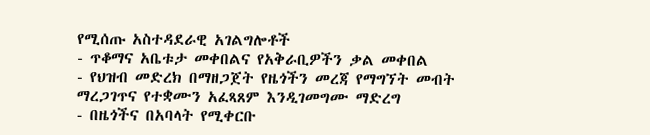የሚሰጡ አስተዳደራዊ አገልግሎቶች
- ጥቆማና አቤቱታ መቀበልና የአቅራቢዎችን ቃል መቀበል
- የህዝብ መድረክ በማዘጋጀት የዜጎችን መረጃ የማግኘት መብት ማረጋገጥና የተቋሙን አፈጻጸም እንዲገመግሙ ማድረግ
- በዜጎችና በአባላት የሚቀርቡ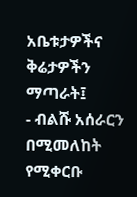አቤቱታዎችና ቅሬታዎችን ማጣራት፤
- ብልሹ አሰራርን በሚመለከት የሚቀርቡ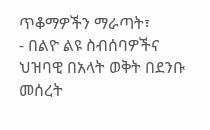ጥቆማዎችን ማራጣት፣
- በልዮ ልዩ ስብሰባዎችና ህዝባዊ በአላት ወቅት በደንቡ መሰረት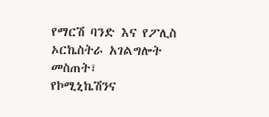የማርሽ ባንድ እና የፖሊስ ኦርኬስትራ አገልግሎት መስጠት፣
የኮሚኒኬሽንና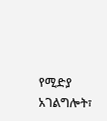የሚድያ አገልግሎት፣